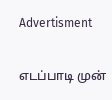Advertisment

எடப்பாடி முன்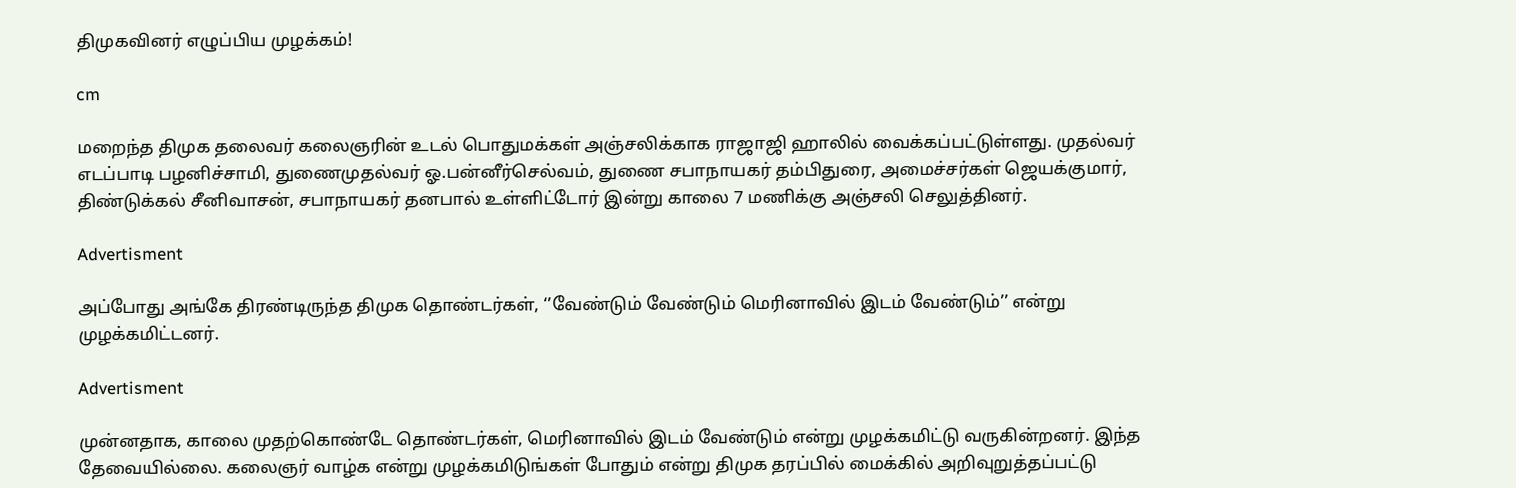திமுகவினர் எழுப்பிய முழக்கம்!

cm

மறைந்த திமுக தலைவர் கலைஞரின் உடல் பொதுமக்கள் அஞ்சலிக்காக ராஜாஜி ஹாலில் வைக்கப்பட்டுள்ளது. முதல்வர் எடப்பாடி பழனிச்சாமி, துணைமுதல்வர் ஓ.பன்னீர்செல்வம், துணை சபாநாயகர் தம்பிதுரை, அமைச்சர்கள் ஜெயக்குமார், திண்டுக்கல் சீனிவாசன், சபாநாயகர் தனபால் உள்ளிட்டோர் இன்று காலை 7 மணிக்கு அஞ்சலி செலுத்தினர்.

Advertisment

அப்போது அங்கே திரண்டிருந்த திமுக தொண்டர்கள், ‘’வேண்டும் வேண்டும் மெரினாவில் இடம் வேண்டும்’’ என்று முழக்கமிட்டனர்.

Advertisment

முன்னதாக, காலை முதற்கொண்டே தொண்டர்கள், மெரினாவில் இடம் வேண்டும் என்று முழக்கமிட்டு வருகின்றனர். இந்த தேவையில்லை. கலைஞர் வாழ்க என்று முழக்கமிடுங்கள் போதும் என்று திமுக தரப்பில் மைக்கில் அறிவுறுத்தப்பட்டு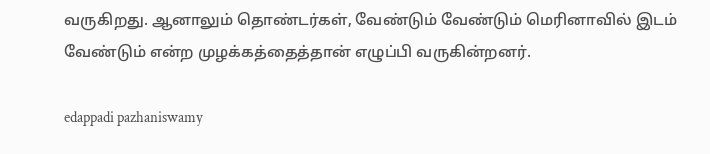வருகிறது. ஆனாலும் தொண்டர்கள், வேண்டும் வேண்டும் மெரினாவில் இடம் வேண்டும் என்ற முழக்கத்தைத்தான் எழுப்பி வருகின்றனர்.

edappadi pazhaniswamy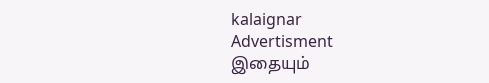kalaignar
Advertisment
இதையும்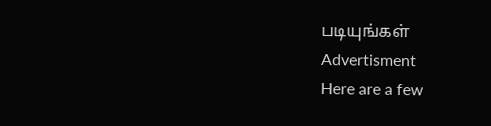படியுங்கள்
Advertisment
Here are a few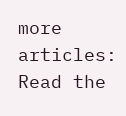more articles:
Read the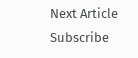Next Article
Subscribe